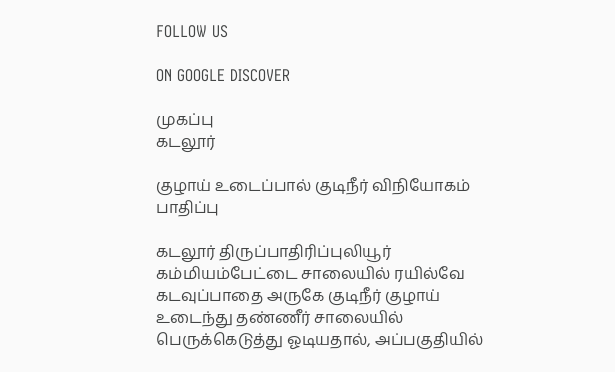FOLLOW US

ON GOOGLE DISCOVER

முகப்பு
கடலூர்

குழாய் உடைப்பால் குடிநீர் விநியோகம் பாதிப்பு

கடலூர் திருப்பாதிரிப்புலியூர் கம்மியம்பேட்டை சாலையில் ரயில்வே கடவுப்பாதை அருகே குடிநீர் குழாய் உடைந்து தண்ணீர் சாலையில் பெருக்கெடுத்து ஓடியதால், அப்பகுதியில்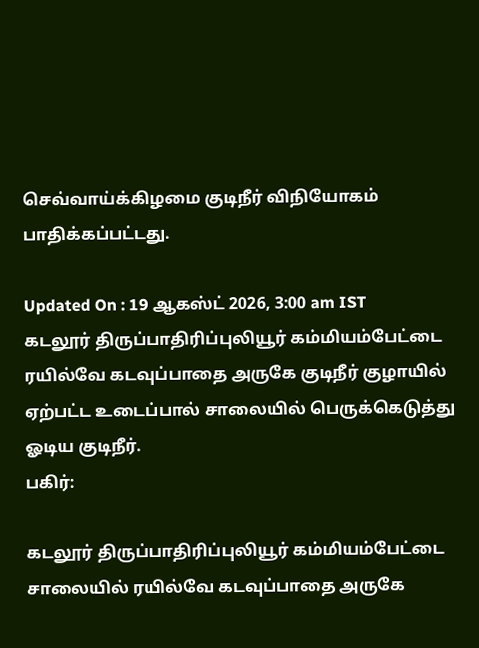செவ்வாய்க்கிழமை குடிநீர் விநியோகம் பாதிக்கப்பட்டது.

Updated On : 19 ஆகஸ்ட் 2026, 3:00 am IST
கடலூர் திருப்பாதிரிப்புலியூர் கம்மியம்பேட்டை ரயில்வே கடவுப்பாதை அருகே குடிநீர் குழாயில் ஏற்பட்ட உடைப்பால் சாலையில் பெருக்கெடுத்து ஓடிய குடிநீர்.
பகிர்:

கடலூர் திருப்பாதிரிப்புலியூர் கம்மியம்பேட்டை சாலையில் ரயில்வே கடவுப்பாதை அருகே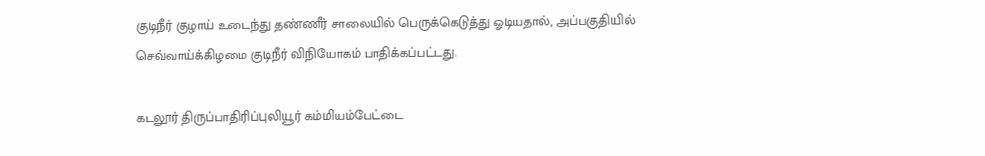குடிநீர் குழாய் உடைந்து தண்ணீர் சாலையில் பெருக்கெடுத்து ஓடியதால், அப்பகுதியில் செவ்வாய்க்கிழமை குடிநீர் விநியோகம் பாதிக்கப்பட்டது.

கடலூர் திருப்பாதிரிப்புலியூர் கம்மியம்பேட்டை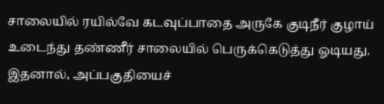சாலையில் ரயில்வே கடவுப்பாதை அருகே குடிநீர் குழாய் உடைந்து தண்ணீர் சாலையில் பெருக்கெடுத்து ஓடியது. இதனால், அப்பகுதியைச்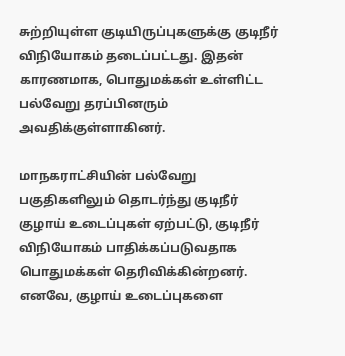சுற்றியுள்ள குடியிருப்புகளுக்கு குடிநீர் விநியோகம் தடைப்பட்டது. இதன் காரணமாக, பொதுமக்கள் உள்ளிட்ட பல்வேறு தரப்பினரும் அவதிக்குள்ளாகினர்.

மாநகராட்சியின் பல்வேறு பகுதிகளிலும் தொடர்ந்து குடிநீர் குழாய் உடைப்புகள் ஏற்பட்டு, குடிநீர் விநியோகம் பாதிக்கப்படுவதாக பொதுமக்கள் தெரிவிக்கின்றனர். எனவே, குழாய் உடைப்புகளை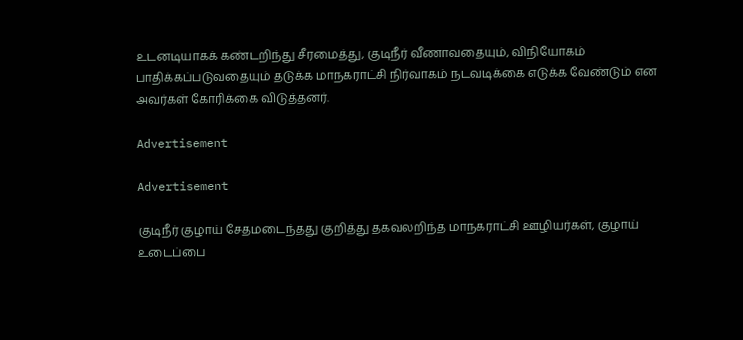உடனடியாகக் கண்டறிந்து சீரமைத்து, குடிநீர் வீணாவதையும், விநியோகம் பாதிக்கப்படுவதையும் தடுக்க மாநகராட்சி நிர்வாகம் நடவடிக்கை எடுக்க வேண்டும் என அவர்கள் கோரிக்கை விடுத்தனர்.

Advertisement

Advertisement

குடிநீர் குழாய் சேதமடைந்தது குறித்து தகவலறிந்த மாநகராட்சி ஊழியர்கள், குழாய் உடைப்பை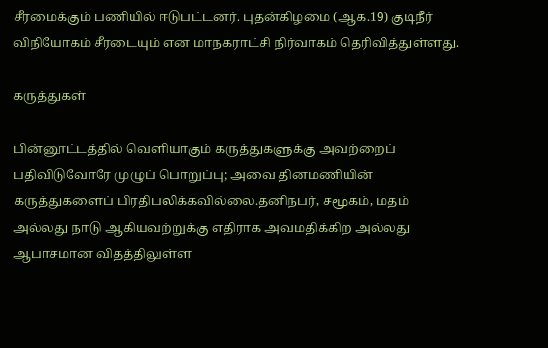சீரமைக்கும் பணியில் ஈடுபட்டனர். புதன்கிழமை (ஆக.19) குடிநீர் விநியோகம் சீரடையும் என மாநகராட்சி நிர்வாகம் தெரிவித்துள்ளது.

கருத்துகள்

பின்னூட்டத்தில் வெளியாகும் கருத்துகளுக்கு அவற்றைப் பதிவிடுவோரே முழுப் பொறுப்பு; அவை தினமணியின் கருத்துகளைப் பிரதிபலிக்கவில்லை.தனிநபர், சமூகம், மதம் அல்லது நாடு ஆகியவற்றுக்கு எதிராக அவமதிக்கிற அல்லது ஆபாசமான விதத்திலுள்ள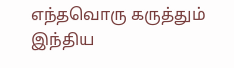எந்தவொரு கருத்தும் இந்திய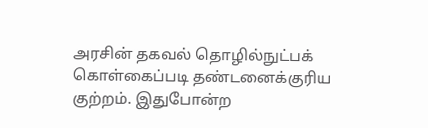அரசின் தகவல் தொழில்நுட்பக் கொள்கைப்படி தண்டனைக்குரிய குற்றம். இதுபோன்ற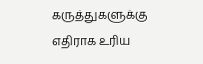கருத்துகளுக்கு எதிராக உரிய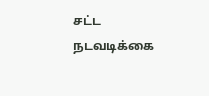சட்ட நடவடிக்கை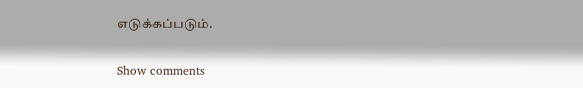எடுக்கப்படும்.

Show comments